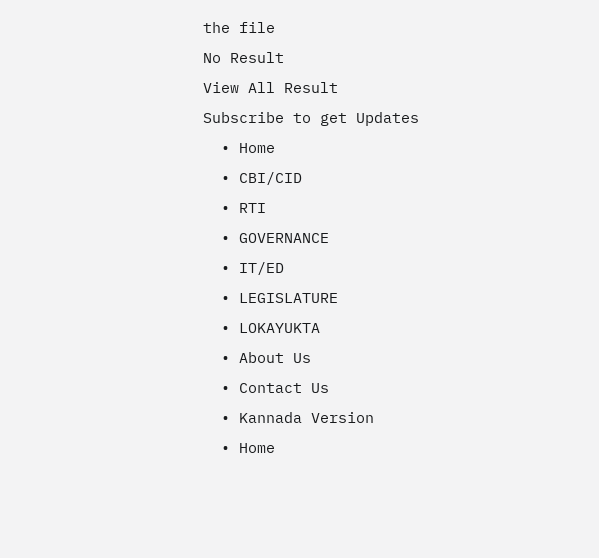the file
No Result
View All Result
Subscribe to get Updates
  • Home
  • CBI/CID
  • RTI
  • GOVERNANCE
  • IT/ED
  • LEGISLATURE
  • LOKAYUKTA
  • About Us
  • Contact Us
  • Kannada Version
  • Home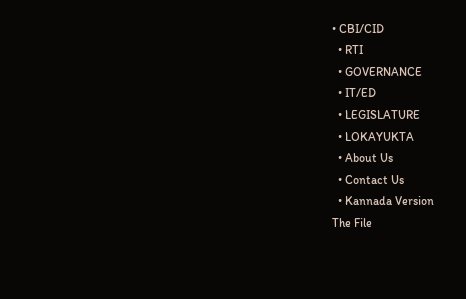• CBI/CID
  • RTI
  • GOVERNANCE
  • IT/ED
  • LEGISLATURE
  • LOKAYUKTA
  • About Us
  • Contact Us
  • Kannada Version
The File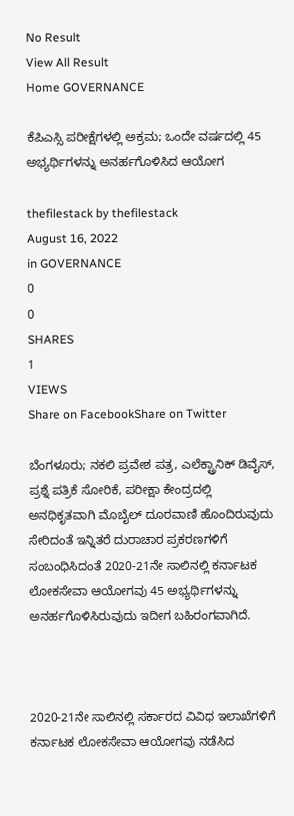No Result
View All Result
Home GOVERNANCE

ಕೆಪಿಎಸ್ಸಿ ಪರೀಕ್ಷೆಗಳಲ್ಲಿ ಅಕ್ರಮ; ಒಂದೇ ವರ್ಷದಲ್ಲಿ 45 ಅಭ್ಯರ್ಥಿಗಳನ್ನು ಅನರ್ಹಗೊಳಿಸಿದ ಆಯೋಗ

thefilestack by thefilestack
August 16, 2022
in GOVERNANCE
0
0
SHARES
1
VIEWS
Share on FacebookShare on Twitter

ಬೆಂಗಳೂರು; ನಕಲಿ ಪ್ರವೇಶ ಪತ್ರ, ಎಲೆಕ್ಟ್ರಾನಿಕ್ ಡಿವೈಸ್‌, ಪ್ರಶ್ನೆ ಪತ್ರಿಕೆ ಸೋರಿಕೆ, ಪರೀಕ್ಷಾ ಕೇಂದ್ರದಲ್ಲಿ ಅನಧಿಕೃತವಾಗಿ ಮೊಬೈಲ್‌ ದೂರವಾಣಿ ಹೊಂದಿರುವುದು ಸೇರಿದಂತೆ ಇನ್ನಿತರೆ ದುರಾಚಾರ ಪ್ರಕರಣಗಳಿಗೆ ಸಂಬಂಧಿಸಿದಂತೆ 2020-21ನೇ ಸಾಲಿನಲ್ಲಿ ಕರ್ನಾಟಕ ಲೋಕಸೇವಾ ಆಯೋಗವು 45 ಅಭ್ಯರ್ಥಿಗಳನ್ನು ಅನರ್ಹಗೊಳಿಸಿರುವುದು ಇದೀಗ ಬಹಿರಂಗವಾಗಿದೆ.



2020-21ನೇ ಸಾಲಿನಲ್ಲಿ ಸರ್ಕಾರದ ವಿವಿಧ ಇಲಾಖೆಗಳಿಗೆ ಕರ್ನಾಟಕ ಲೋಕಸೇವಾ ಆಯೋಗವು ನಡೆಸಿದ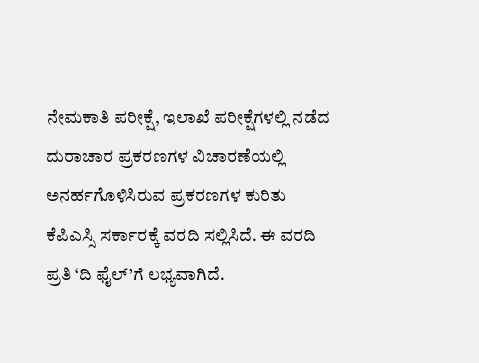ನೇಮಕಾತಿ ಪರೀಕ್ಷೆ, ಇಲಾಖೆ ಪರೀಕ್ಷೆಗಳಲ್ಲಿ ನಡೆದ ದುರಾಚಾರ ಪ್ರಕರಣಗಳ ವಿಚಾರಣೆಯಲ್ಲಿ ಅನರ್ಹಗೊಳಿಸಿರುವ ಪ್ರಕರಣಗಳ ಕುರಿತು ಕೆಪಿಎಸ್ಸಿ ಸರ್ಕಾರಕ್ಕೆ ವರದಿ ಸಲ್ಲಿಸಿದೆ. ಈ ವರದಿ ಪ್ರತಿ ‘ದಿ ಫೈಲ್‌’ಗೆ ಲಭ್ಯವಾಗಿದೆ.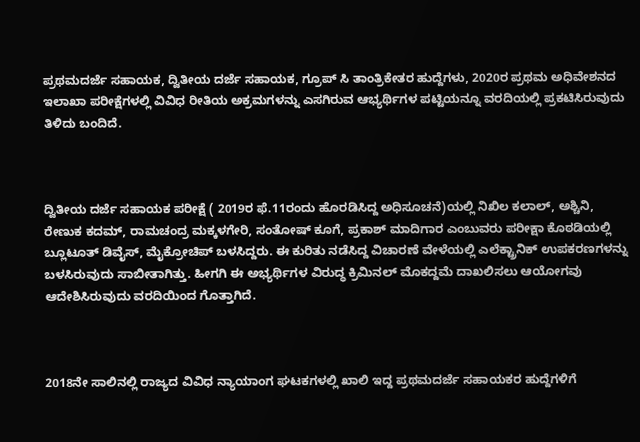ಪ್ರಥಮದರ್ಜೆ ಸಹಾಯಕ, ದ್ವಿತೀಯ ದರ್ಜೆ ಸಹಾಯಕ, ಗ್ರೂಪ್‌ ಸಿ ತಾಂತ್ರಿಕೇತರ ಹುದ್ದೆಗಳು, 2020ರ ಪ್ರಥಮ ಅಧಿವೇಶನದ ಇಲಾಖಾ ಪರೀಕ್ಷೆಗಳಲ್ಲಿ ವಿವಿಧ ರೀತಿಯ ಅಕ್ರಮಗಳನ್ನು ಎಸಗಿರುವ ಆಭ್ಯರ್ಥಿಗಳ ಪಟ್ಟಿಯನ್ನೂ ವರದಿಯಲ್ಲಿ ಪ್ರಕಟಿಸಿರುವುದು ತಿಳಿದು ಬಂದಿದೆ.



ದ್ವಿತೀಯ ದರ್ಜೆ ಸಹಾಯಕ ಪರೀಕ್ಷೆ ( 2019ರ ಫೆ.11ರಂದು ಹೊರಡಿಸಿದ್ದ ಅಧಿಸೂಚನೆ)ಯಲ್ಲಿ ನಿಖಿಲ ಕಲಾಲ್‌, ಅಶ್ಚಿನಿ, ರೇಣುಕ ಕದಮ್‌, ರಾಮಚಂದ್ರ ಮಕ್ಕಳಗೇರಿ, ಸಂತೋಷ್‌ ಕೂಗೆ, ಪ್ರಕಾಶ್‌ ಮಾದಿಗಾರ ಎಂಬುವರು ಪರೀಕ್ಷಾ ಕೊಠಡಿಯಲ್ಲಿ ಬ್ಲೂಟೂತ್‌ ಡಿವೈಸ್‌, ಮೈಕ್ರೋಚಿಪ್‌ ಬಳಸಿದ್ದರು. ಈ ಕುರಿತು ನಡೆಸಿದ್ದ ವಿಚಾರಣೆ ವೇಳೆಯಲ್ಲಿ ಎಲೆಕ್ಟ್ರಾನಿಕ್‌ ಉಪಕರಣಗಳನ್ನು ಬಳಸಿರುವುದು ಸಾಬೀತಾಗಿತ್ತು. ಹೀಗಗಿ ಈ ಅಭ್ಯರ್ಥಿಗಳ ವಿರುದ್ಧ ಕ್ರಿಮಿನಲ್ ಮೊಕದ್ದಮೆ ದಾಖಲಿಸಲು ಆಯೋಗವು ಆದೇಶಿಸಿರುವುದು ವರದಿಯಿಂದ ಗೊತ್ತಾಗಿದೆ.



2018ನೇ ಸಾಲಿನಲ್ಲಿ ರಾಜ್ಯದ ವಿವಿಧ ನ್ಯಾಯಾಂಗ ಘಟಕಗಳಲ್ಲಿ ಖಾಲಿ ಇದ್ದ ಪ್ರಥಮದರ್ಜೆ ಸಹಾಯಕರ ಹುದ್ದೆಗಳಿಗೆ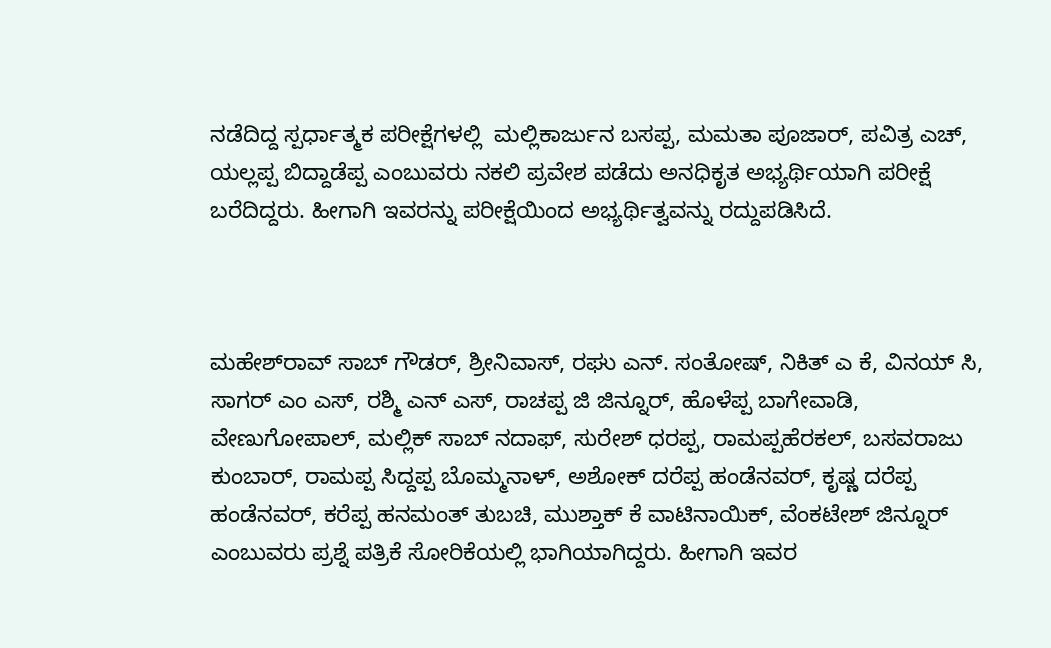ನಡೆದಿದ್ದ ಸ್ಪರ್ಧಾತ್ಮಕ ಪರೀಕ್ಷೆಗಳಲ್ಲಿ  ಮಲ್ಲಿಕಾರ್ಜುನ ಬಸಪ್ಪ, ಮಮತಾ ಪೂಜಾರ್‌, ಪವಿತ್ರ ಎಚ್‌, ಯಲ್ಲಪ್ಪ ಬಿದ್ದಾಡೆಪ್ಪ ಎಂಬುವರು ನಕಲಿ ಪ್ರವೇಶ ಪಡೆದು ಅನಧಿಕೃತ ಅಭ್ಯರ್ಥಿಯಾಗಿ ಪರೀಕ್ಷೆ ಬರೆದಿದ್ದರು. ಹೀಗಾಗಿ ಇವರನ್ನು ಪರೀಕ್ಷೆಯಿಂದ ಅಭ್ಯರ್ಥಿತ್ವವನ್ನು ರದ್ದುಪಡಿಸಿದೆ.



ಮಹೇಶ್‌ರಾವ್‌ ಸಾಬ್‌ ಗೌಡರ್‌, ಶ್ರೀನಿವಾಸ್‌, ರಘು ಎನ್‌. ಸಂತೋಷ್‌, ನಿಕಿತ್‌ ಎ ಕೆ, ವಿನಯ್‌ ಸಿ, ಸಾಗರ್ ಎಂ ಎಸ್‌, ರಶ್ಮಿ ಎನ್‌ ಎಸ್‌, ರಾಚಪ್ಪ ಜಿ ಜಿನ್ನೂರ್‌, ಹೊಳೆಪ್ಪ ಬಾಗೇವಾಡಿ, ವೇಣುಗೋಪಾಲ್‌, ಮಲ್ಲಿಕ್‌ ಸಾಬ್‌ ನದಾಫ್‌, ಸುರೇಶ್‌ ಧರಪ್ಪ, ರಾಮಪ್ಪಹೆರಕಲ್‌, ಬಸವರಾಜು ಕುಂಬಾರ್‌, ರಾಮಪ್ಪ ಸಿದ್ದಪ್ಪ ಬೊಮ್ಮನಾಳ್‌, ಅಶೋಕ್‌ ದರೆಪ್ಪ ಹಂಡೆನವರ್‌, ಕೃಷ್ಣ ದರೆಪ್ಪ ಹಂಡೆನವರ್‌, ಕರೆಪ್ಪ ಹನಮಂತ್‌ ತುಬಚಿ, ಮುಶ್ತಾಕ್‌ ಕೆ ವಾಟಿನಾಯಿಕ್‌, ವೆಂಕಟೇಶ್‌ ಜಿನ್ನೂರ್‌ ಎಂಬುವರು ಪ್ರಶ್ನೆ ಪತ್ರಿಕೆ ಸೋರಿಕೆಯಲ್ಲಿ ಭಾಗಿಯಾಗಿದ್ದರು. ಹೀಗಾಗಿ ಇವರ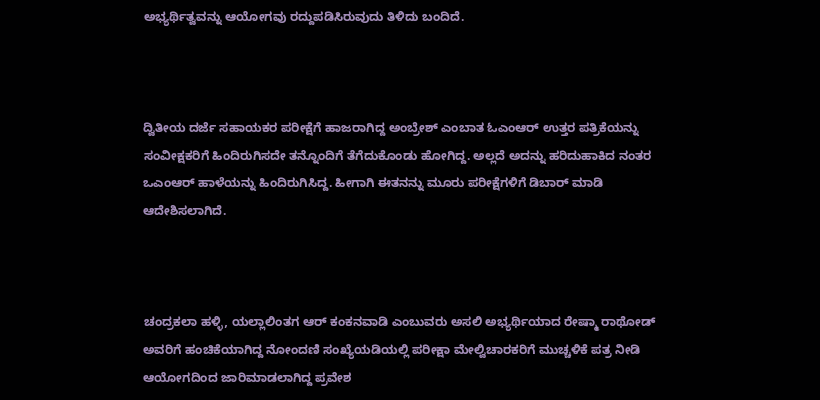ಅಭ್ಯರ್ಥಿತ್ವವನ್ನು ಆಯೋಗವು ರದ್ದುಪಡಿಸಿರುವುದು ತಿಳಿದು ಬಂದಿದೆ.



ದ್ವಿತೀಯ ದರ್ಜೆ ಸಹಾಯಕರ ಪರೀಕ್ಷೆಗೆ ಹಾಜರಾಗಿದ್ದ ಅಂಬ್ರೇಶ್‌ ಎಂಬಾತ ಓಎಂಆರ್‌ ಉತ್ತರ ಪತ್ರಿಕೆಯನ್ನು ಸಂವೀಕ್ಷಕರಿಗೆ ಹಿಂದಿರುಗಿಸದೇ ತನ್ನೊಂದಿಗೆ ತೆಗೆದುಕೊಂಡು ಹೋಗಿದ್ದ. ಅಲ್ಲದೆ ಅದನ್ನು ಹರಿದುಹಾಕಿದ ನಂತರ ಒಎಂಆರ್‌ ಹಾಳೆಯನ್ನು ಹಿಂದಿರುಗಿಸಿದ್ದ. ಹೀಗಾಗಿ ಈತನನ್ನು ಮೂರು ಪರೀಕ್ಷೆಗಳಿಗೆ ಡಿಬಾರ್‌ ಮಾಡಿ ಆದೇಶಿಸಲಾಗಿದೆ.



ಚಂದ್ರಕಲಾ ಹಳ್ಳಿ, ಯಲ್ಲಾಲಿಂತಗ ಆರ್‌ ಕಂಕನವಾಡಿ ಎಂಬುವರು ಅಸಲಿ ಅಭ್ಯರ್ಥಿಯಾದ ರೇಷ್ಮಾ ರಾಥೋಡ್‌ ಅವರಿಗೆ ಹಂಚಿಕೆಯಾಗಿದ್ದ ನೋಂದಣಿ ಸಂಖ್ಯೆಯಡಿಯಲ್ಲಿ ಪರೀಕ್ಷಾ ಮೇಲ್ವಿಚಾರಕರಿಗೆ ಮುಚ್ಚಳಿಕೆ ಪತ್ರ ನೀಡಿ ಆಯೋಗದಿಂದ ಜಾರಿಮಾಡಲಾಗಿದ್ದ ಪ್ರವೇಶ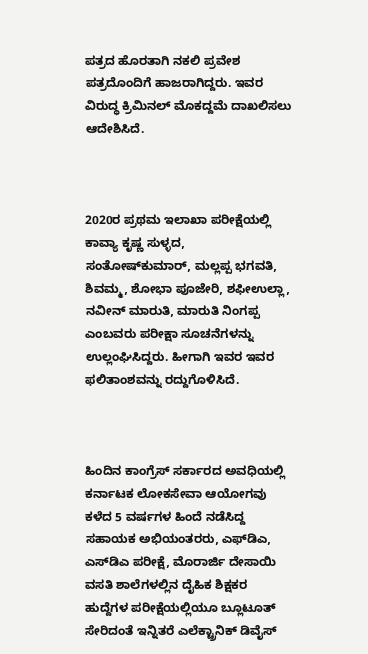ಪತ್ರದ ಹೊರತಾಗಿ ನಕಲಿ ಪ್ರವೇಶ ಪತ್ರದೊಂದಿಗೆ ಹಾಜರಾಗಿದ್ದರು. ಇವರ ವಿರುದ್ಧ ಕ್ರಿಮಿನಲ್‌ ಮೊಕದ್ದಮೆ ದಾಖಲಿಸಲು ಆದೇಶಿಸಿದೆ.



2020ರ ಪ್ರಥಮ ಇಲಾಖಾ ಪರೀಕ್ಷೆಯಲ್ಲಿ ಕಾವ್ಯಾ ಕೃಷ್ಣ ಸುಳ್ಳದ, ಸಂತೋಷ್‌ಕುಮಾರ್‌, ಮಲ್ಲಪ್ಪ ಭಗವತಿ, ಶಿವಮ್ಮ, ಶೋಭಾ ಪೂಜೇರಿ, ಶಫೀಉಲ್ಲಾ, ನವೀನ್‌ ಮಾರುತಿ, ಮಾರುತಿ ನಿಂಗಪ್ಪ ಎಂಬವರು ಪರೀಕ್ಷಾ ಸೂಚನೆಗಳನ್ನು ಉಲ್ಲಂಘಿಸಿದ್ದರು. ಹೀಗಾಗಿ ಇವರ ಇವರ ಫಲಿತಾಂಶವನ್ನು ರದ್ದುಗೊಳಿಸಿದೆ.



ಹಿಂದಿನ ಕಾಂಗ್ರೆಸ್‌ ಸರ್ಕಾರದ ಅವಧಿಯಲ್ಲಿ ಕರ್ನಾಟಕ ಲೋಕಸೇವಾ ಆಯೋಗವು ಕಳೆದ 5 ವರ್ಷಗಳ ಹಿಂದೆ ನಡೆಸಿದ್ದ ಸಹಾಯಕ ಅಭಿಯಂತರರು, ಎಫ್‌ಡಿಎ, ಎಸ್‌ಡಿಎ ಪರೀಕ್ಷೆ, ಮೊರಾರ್ಜಿ ದೇಸಾಯಿ ವಸತಿ ಶಾಲೆಗಳಲ್ಲಿನ ದೈಹಿಕ ಶಿಕ್ಷಕರ ಹುದ್ದೆಗಳ ಪರೀಕ್ಷೆಯಲ್ಲಿಯೂ ಬ್ಲೂಟೂತ್‌ ಸೇರಿದಂತೆ ಇನ್ನಿತರೆ ಎಲೆಕ್ಟ್ರಾನಿಕ್‌ ಡಿವೈಸ್‌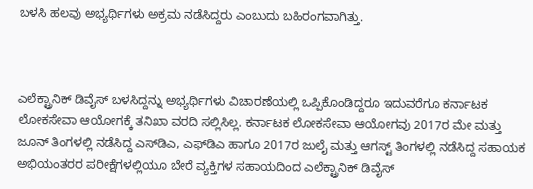ಬಳಸಿ ಹಲವು ಅಭ್ಯರ್ಥಿಗಳು ಅಕ್ರಮ ನಡೆಸಿದ್ದರು ಎಂಬುದು ಬಹಿರಂಗವಾಗಿತ್ತು.



ಎಲೆಕ್ಟ್ರಾನಿಕ್‌ ಡಿವೈಸ್‌ ಬಳಸಿದ್ದನ್ನು ಅಭ್ಯರ್ಥಿಗಳು ವಿಚಾರಣೆಯಲ್ಲಿ ಒಪ್ಪಿಕೊಂಡಿದ್ದರೂ ಇದುವರೆಗೂ ಕರ್ನಾಟಕ ಲೋಕಸೇವಾ ಆಯೋಗಕ್ಕೆ ತನಿಖಾ ವರದಿ ಸಲ್ಲಿಸಿಲ್ಲ. ಕರ್ನಾಟಕ ಲೋಕಸೇವಾ ಆಯೋಗವು 2017ರ ಮೇ ಮತ್ತು ಜೂನ್‌ ತಿಂಗಳಲ್ಲಿ ನಡೆಸಿದ್ದ ಎಸ್‌ಡಿಎ, ಎಫ್‌ಡಿಎ ಹಾಗೂ 2017ರ ಜುಲೈ ಮತ್ತು ಆಗಸ್ಟ್‌ ತಿಂಗಳಲ್ಲಿ ನಡೆಸಿದ್ದ ಸಹಾಯಕ ಅಭಿಯಂತರರ ಪರೀಕ್ಷೆಗಳಲ್ಲಿಯೂ ಬೇರೆ ವ್ಯಕ್ತಿಗಳ ಸಹಾಯದಿಂದ ಎಲೆಕ್ಟ್ರಾನಿಕ್‌ ಡಿವೈಸ್‌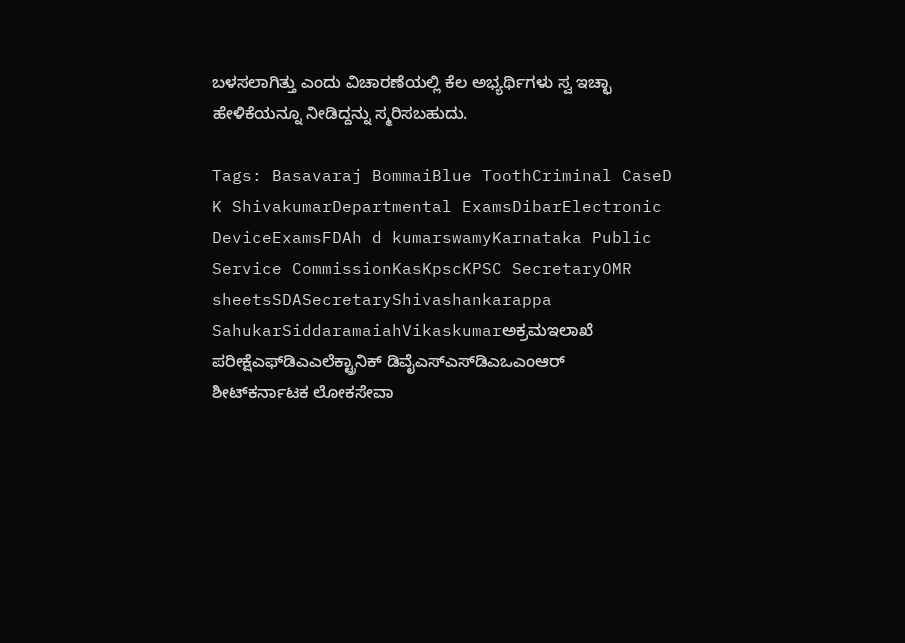ಬಳಸಲಾಗಿತ್ತು ಎಂದು ವಿಚಾರಣೆಯಲ್ಲಿ ಕೆಲ ಅಭ್ಯರ್ಥಿಗಳು ಸ್ವ ಇಚ್ಛಾ ಹೇಳಿಕೆಯನ್ನೂ ನೀಡಿದ್ದನ್ನು ಸ್ಮರಿಸಬಹುದು.

Tags: Basavaraj BommaiBlue ToothCriminal CaseD K ShivakumarDepartmental ExamsDibarElectronic DeviceExamsFDAh d kumarswamyKarnataka Public Service CommissionKasKpscKPSC SecretaryOMR sheetsSDASecretaryShivashankarappa SahukarSiddaramaiahVikaskumarಅಕ್ರಮಇಲಾಖೆ ಪರೀಕ್ಷೆಎಫ್‌ಡಿಎಎಲೆಕ್ಟ್ರಾನಿಕ್‌ ಡಿವೈಎಸ್‌ಎಸ್‌ಡಿಎಒಎಂಆರ್‌ ಶೀಟ್‌ಕರ್ನಾಟಕ ಲೋಕಸೇವಾ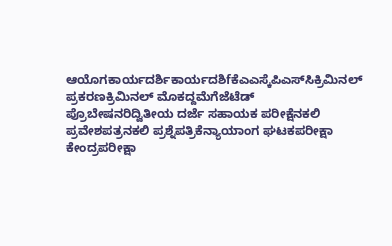ಆಯೊಗಕಾರ್ಯದರ್ಶಿಕಾರ್ಯದಶಿfಕೆಎಎಸ್ಕೆಪಿಎಸ್‌ಸಿಕ್ರಿಮಿನಲ್‌ ಪ್ರಕರಣಕ್ರಿಮಿನಲ್‌ ಮೊಕದ್ದಮೆಗೆಜೆಟೆಡ್‌ ಪ್ರೊಬೇಷನರಿದ್ವಿತೀಯ ದರ್ಜೆ ಸಹಾಯಕ ಪರೀಕ್ಷೆನಕಲಿ ಪ್ರವೇಶಪತ್ರನಕಲಿ ಪ್ರಶ್ನೆಪತ್ರಿಕೆನ್ಯಾಯಾಂಗ ಘಟಕಪರೀಕ್ಷಾ ಕೇಂದ್ರಪರೀಕ್ಷಾ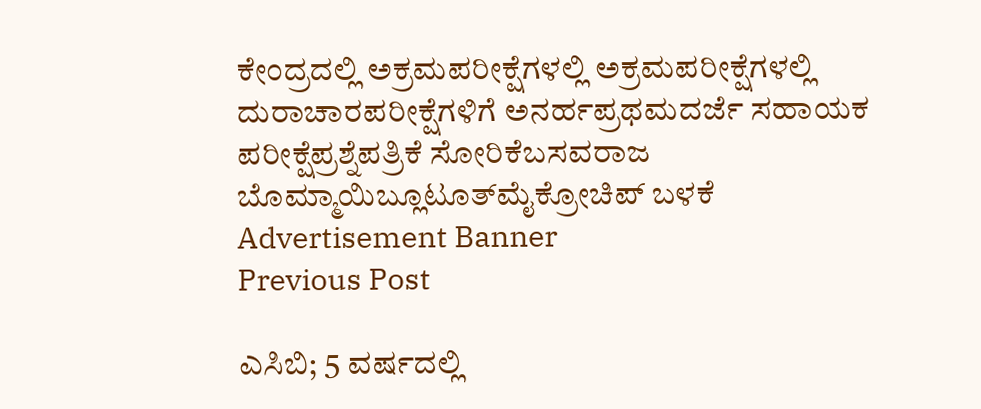ಕೇಂದ್ರದಲ್ಲಿ ಅಕ್ರಮಪರೀಕ್ಷೆಗಳಲ್ಲಿ ಅಕ್ರಮಪರೀಕ್ಷೆಗಳಲ್ಲಿ ದುರಾಚಾರಪರೀಕ್ಷೆಗಳಿಗೆ ಅನರ್ಹಪ್ರಥಮದರ್ಜೆ ಸಹಾಯಕ ಪರೀಕ್ಷೆಪ್ರಶ್ನೆಪತ್ರಿಕೆ ಸೋರಿಕೆಬಸವರಾಜ ಬೊಮ್ಮಾಯಿಬ್ಲೂಟೂತ್‌ಮೈಕ್ರೋಚಿಪ್‌ ಬಳಕೆ
Advertisement Banner
Previous Post

ಎಸಿಬಿ; 5 ವರ್ಷದಲ್ಲಿ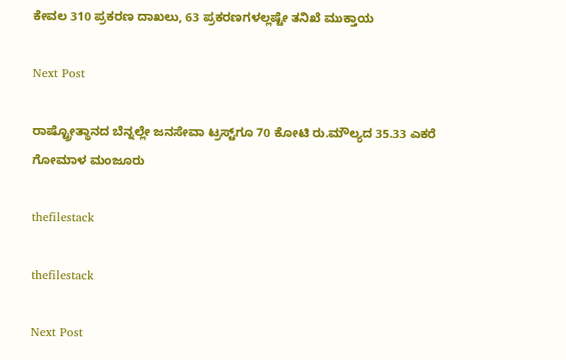ಕೇವಲ 310 ಪ್ರಕರಣ ದಾಖಲು, 63 ಪ್ರಕರಣಗಳಲ್ಲಷ್ಟೇ ತನಿಖೆ ಮುಕ್ತಾಯ

Next Post

ರಾಷ್ಟ್ರೋತ್ಥಾನದ ಬೆನ್ನಲ್ಲೇ ಜನಸೇವಾ ಟ್ರಸ್ಟ್‌ಗೂ 70 ಕೋಟಿ ರು.ಮೌಲ್ಯದ 35.33 ಎಕರೆ ಗೋಮಾಳ ಮಂಜೂರು

thefilestack

thefilestack

Next Post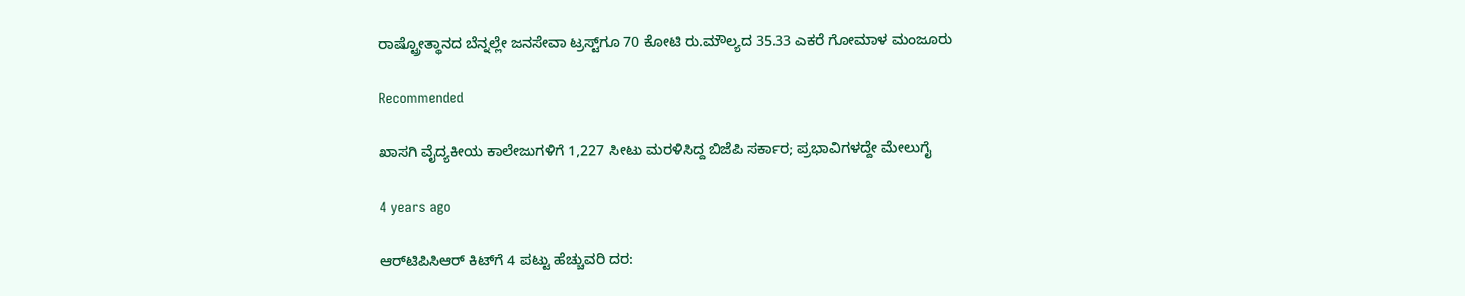ರಾಷ್ಟ್ರೋತ್ಥಾನದ ಬೆನ್ನಲ್ಲೇ ಜನಸೇವಾ ಟ್ರಸ್ಟ್‌ಗೂ 70 ಕೋಟಿ ರು.ಮೌಲ್ಯದ 35.33 ಎಕರೆ ಗೋಮಾಳ ಮಂಜೂರು

Recommended

ಖಾಸಗಿ ವೈದ್ಯಕೀಯ ಕಾಲೇಜುಗಳಿಗೆ 1,227 ಸೀಟು ಮರಳಿಸಿದ್ದ ಬಿಜೆಪಿ ಸರ್ಕಾರ; ಪ್ರಭಾವಿಗಳದ್ದೇ ಮೇಲುಗೈ

4 years ago

ಆರ್‌ಟಿಪಿಸಿಆರ್‌ ಕಿಟ್‌ಗೆ 4 ಪಟ್ಟು ಹೆಚ್ಚುವರಿ ದರ: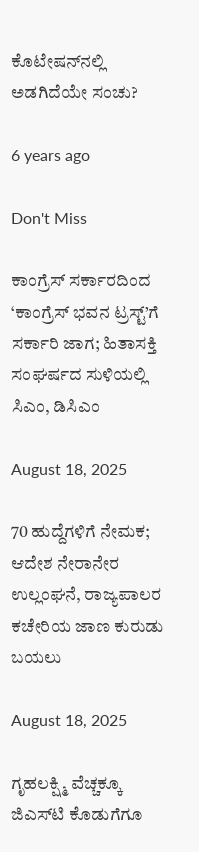ಕೊಟೇಷನ್‌ನಲ್ಲಿ ಅಡಗಿದೆಯೇ ಸಂಚು?

6 years ago

Don't Miss

ಕಾಂಗ್ರೆಸ್‌ ಸರ್ಕಾರದಿಂದ ‘ಕಾಂಗ್ರೆಸ್‌ ಭವನ ಟ್ರಸ್ಟ್‌’ಗೆ ಸರ್ಕಾರಿ ಜಾಗ; ಹಿತಾಸಕ್ತಿ ಸಂಘ‍ರ್ಷದ ಸುಳಿಯಲ್ಲಿ ಸಿಎಂ, ಡಿಸಿಎಂ

August 18, 2025

70 ಹುದ್ದೆಗಳಿಗೆ ನೇಮಕ; ಆದೇಶ ನೇರಾನೇರ ಉಲ್ಲಂಘನೆ, ರಾಜ್ಯಪಾಲರ ಕಚೇರಿಯ ಜಾಣ ಕುರುಡು ಬಯಲು

August 18, 2025

ಗೃಹಲಕ್ಷ್ಮಿ ವೆಚ್ಚಕ್ಕೂ ಜಿಎಸ್‌ಟಿ ಕೊಡುಗೆಗೂ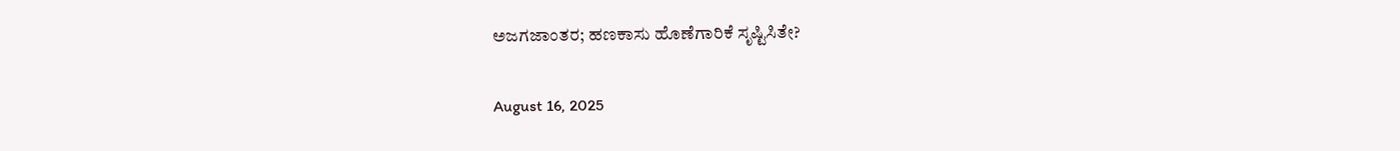ಅಜಗಜಾಂತರ; ಹಣಕಾಸು ಹೊಣೆಗಾರಿಕೆ ಸೃಷ್ಟಿಸಿತೇ?

August 16, 2025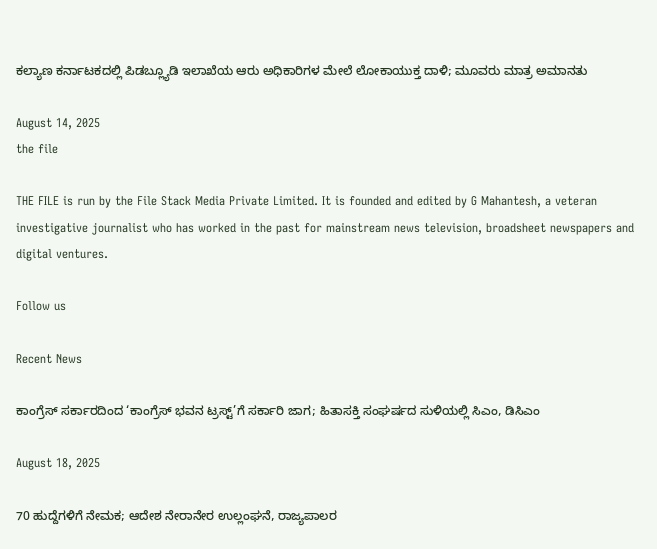ಕಲ್ಯಾಣ ಕರ್ನಾಟಕದಲ್ಲಿ ಪಿಡಬ್ಲ್ಯೂಡಿ ಇಲಾಖೆಯ ಆರು ಅಧಿಕಾರಿಗಳ ಮೇಲೆ ಲೋಕಾಯುಕ್ತ ದಾಳಿ; ಮೂವರು ಮಾತ್ರ ಅಮಾನತು

August 14, 2025
the file

THE FILE is run by the File Stack Media Private Limited. It is founded and edited by G Mahantesh, a veteran investigative journalist who has worked in the past for mainstream news television, broadsheet newspapers and digital ventures.

Follow us

Recent News

ಕಾಂಗ್ರೆಸ್‌ ಸರ್ಕಾರದಿಂದ ‘ಕಾಂಗ್ರೆಸ್‌ ಭವನ ಟ್ರಸ್ಟ್‌’ಗೆ ಸರ್ಕಾರಿ ಜಾಗ; ಹಿತಾಸಕ್ತಿ ಸಂಘ‍ರ್ಷದ ಸುಳಿಯಲ್ಲಿ ಸಿಎಂ, ಡಿಸಿಎಂ

August 18, 2025

70 ಹುದ್ದೆಗಳಿಗೆ ನೇಮಕ; ಆದೇಶ ನೇರಾನೇರ ಉಲ್ಲಂಘನೆ, ರಾಜ್ಯಪಾಲರ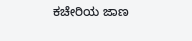ಕಚೇರಿಯ ಜಾಣ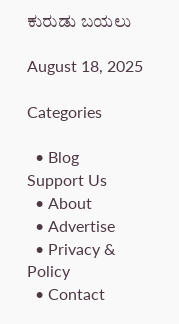ಕುರುಡು ಬಯಲು

August 18, 2025

Categories

  • Blog
Support Us
  • About
  • Advertise
  • Privacy & Policy
  • Contact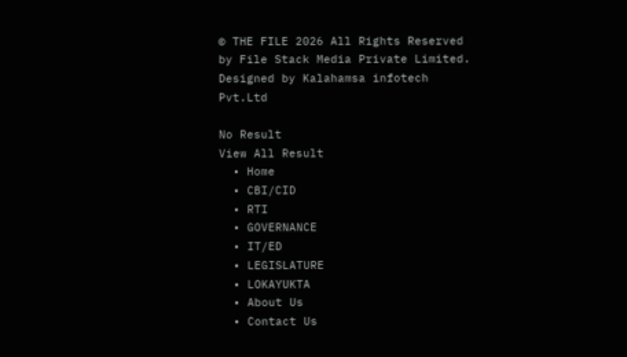© THE FILE 2026 All Rights Reserved by File Stack Media Private Limited. Designed by Kalahamsa infotech Pvt.Ltd

No Result
View All Result
  • Home
  • CBI/CID
  • RTI
  • GOVERNANCE
  • IT/ED
  • LEGISLATURE
  • LOKAYUKTA
  • About Us
  • Contact Us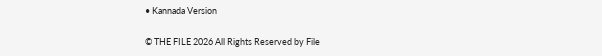• Kannada Version

© THE FILE 2026 All Rights Reserved by File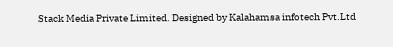Stack Media Private Limited. Designed by Kalahamsa infotech Pvt.Ltd